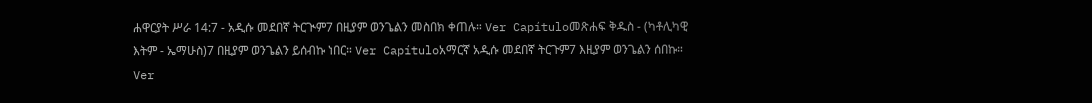ሐዋርያት ሥራ 14:7 - አዲሱ መደበኛ ትርጒም7 በዚያም ወንጌልን መስበክ ቀጠሉ። Ver Capítuloመጽሐፍ ቅዱስ - (ካቶሊካዊ እትም - ኤማሁስ)7 በዚያም ወንጌልን ይሰብኩ ነበር። Ver Capítuloአማርኛ አዲሱ መደበኛ ትርጉም7 እዚያም ወንጌልን ሰበኩ። Ver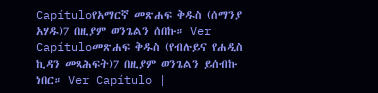Capítuloየአማርኛ መጽሐፍ ቅዱስ (ሰማንያ አሃዱ)7 በዚያም ወንጌልን ሰበኩ። Ver Capítuloመጽሐፍ ቅዱስ (የብሉይና የሐዲስ ኪዳን መጻሕፍት)7 በዚያም ወንጌልን ይሰብኩ ነበር። Ver Capítulo |